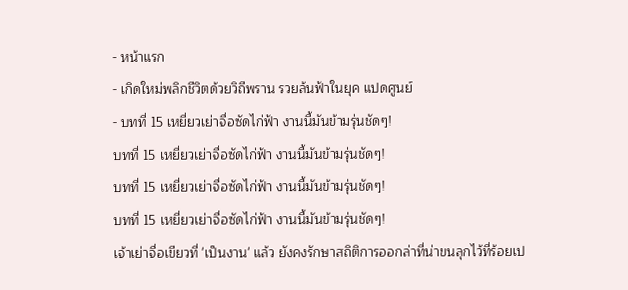- หน้าแรก
- เกิดใหม่พลิกชีวิตด้วยวิถีพราน รวยล้นฟ้าในยุค แปดศูนย์
- บทที่ 15 เหยี่ยวเย่าจื่อซัดไก่ฟ้า งานนี้มันข้ามรุ่นชัดๆ!
บทที่ 15 เหยี่ยวเย่าจื่อซัดไก่ฟ้า งานนี้มันข้ามรุ่นชัดๆ!
บทที่ 15 เหยี่ยวเย่าจื่อซัดไก่ฟ้า งานนี้มันข้ามรุ่นชัดๆ!
บทที่ 15 เหยี่ยวเย่าจื่อซัดไก่ฟ้า งานนี้มันข้ามรุ่นชัดๆ!
เจ้าเย่าจื่อเขียวที่ 'เป็นงาน' แล้ว ยังคงรักษาสถิติการออกล่าที่น่าขนลุกไว้ที่ร้อยเป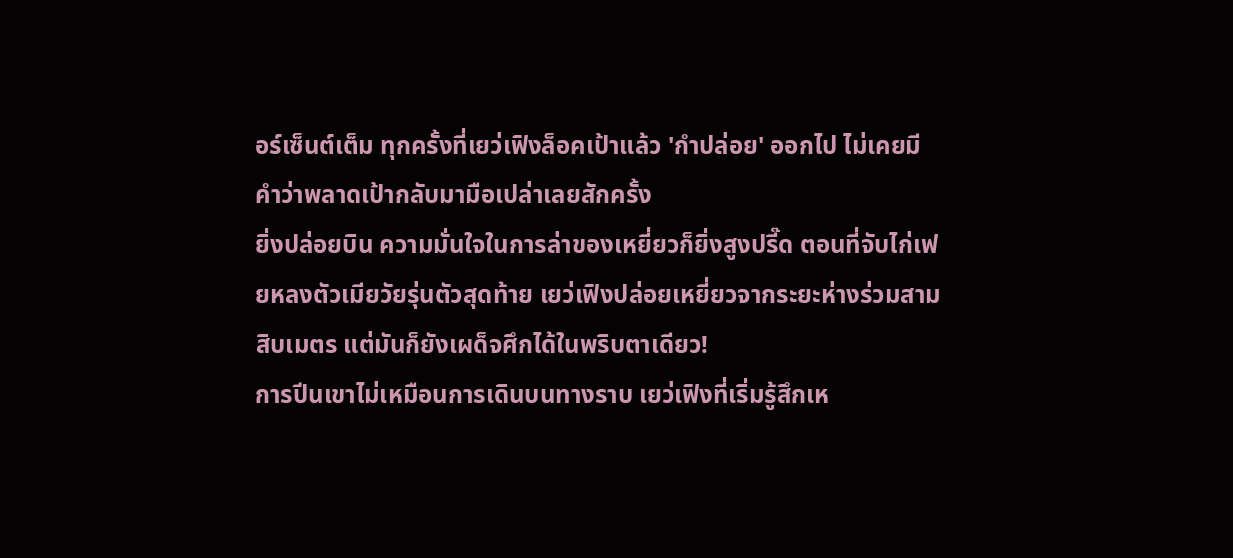อร์เซ็นต์เต็ม ทุกครั้งที่เยว่เฟิงล็อคเป้าแล้ว 'กำปล่อย' ออกไป ไม่เคยมีคำว่าพลาดเป้ากลับมามือเปล่าเลยสักครั้ง
ยิ่งปล่อยบิน ความมั่นใจในการล่าของเหยี่ยวก็ยิ่งสูงปรี๊ด ตอนที่จับไก่เฟยหลงตัวเมียวัยรุ่นตัวสุดท้าย เยว่เฟิงปล่อยเหยี่ยวจากระยะห่างร่วมสามสิบเมตร แต่มันก็ยังเผด็จศึกได้ในพริบตาเดียว!
การปีนเขาไม่เหมือนการเดินบนทางราบ เยว่เฟิงที่เริ่มรู้สึกเห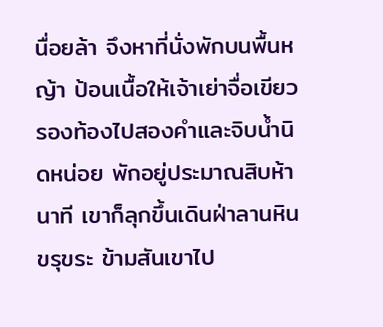นื่อยล้า จึงหาที่นั่งพักบนพื้นหญ้า ป้อนเนื้อให้เจ้าเย่าจื่อเขียวรองท้องไปสองคำและจิบน้ำนิดหน่อย พักอยู่ประมาณสิบห้านาที เขาก็ลุกขึ้นเดินฝ่าลานหินขรุขระ ข้ามสันเขาไป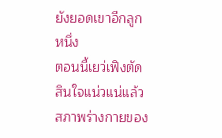ยังยอดเขาอีกลูกหนึ่ง
ตอนนี้เยว่เฟิงตัดสินใจแน่วแน่แล้ว สภาพร่างกายของ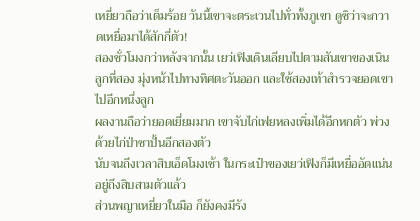เหยี่ยวถือว่าเต็มร้อย วันนี้เขาจะตระเวนไปทั่วทั้งภูเขา ดูซิว่าจะกวาดเหยื่อมาได้สักกี่ตัว!
สองชั่วโมงกว่าหลังจากนั้น เยว่เฟิงเดินเลียบไปตามสันเขาของเนินลูกที่สอง มุ่งหน้าไปทางทิศตะวันออก และใช้สองเท้าสำรวจยอดเขาไปอีกหนึ่งลูก
ผลงานถือว่ายอดเยี่ยมมาก เขาจับไก่เฟยหลงเพิ่มได้อีกหกตัว พ่วงด้วยไก่ป่าซาปั้นอีกสองตัว
นับจนถึงเวลาสิบเอ็ดโมงเช้า ในกระเป๋าของเยว่เฟิงก็มีเหยื่ออัดแน่นอยู่ถึงสิบสามตัวแล้ว
ส่วนพญาเหยี่ยวในมือ ก็ยังคงมีรัง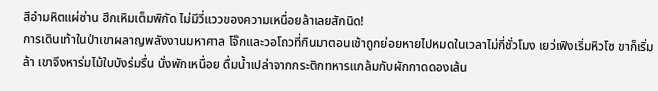สีอำมหิตแผ่ซ่าน ฮึกเหิมเต็มพิกัด ไม่มีวี่แววของความเหนื่อยล้าเลยสักนิด!
การเดินเท้าในป่าเขาผลาญพลังงานมหาศาล โจ๊กและวอโถวที่กินมาตอนเช้าถูกย่อยหายไปหมดในเวลาไม่กี่ชั่วโมง เยว่เฟิงเริ่มหิวโซ ขาก็เริ่มล้า เขาจึงหาร่มไม้ใบบังร่มรื่น นั่งพักเหนื่อย ดื่มน้ำเปล่าจากกระติกทหารแกล้มกับผักกาดดองเส้น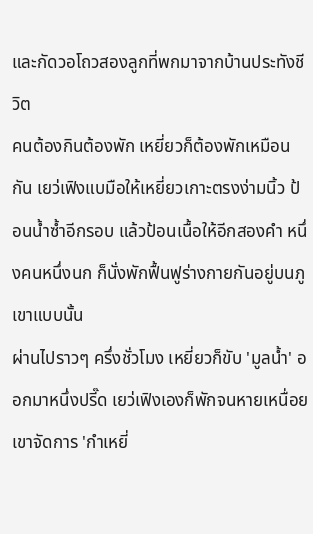และกัดวอโถวสองลูกที่พกมาจากบ้านประทังชีวิต
คนต้องกินต้องพัก เหยี่ยวก็ต้องพักเหมือนกัน เยว่เฟิงแบมือให้เหยี่ยวเกาะตรงง่ามนิ้ว ป้อนน้ำซ้ำอีกรอบ แล้วป้อนเนื้อให้อีกสองคำ หนึ่งคนหนึ่งนก ก็นั่งพักฟื้นฟูร่างกายกันอยู่บนภูเขาแบบนั้น
ผ่านไปราวๆ ครึ่งชั่วโมง เหยี่ยวก็ขับ 'มูลน้ำ' ออกมาหนึ่งปรี๊ด เยว่เฟิงเองก็พักจนหายเหนื่อย เขาจัดการ 'กำเหยี่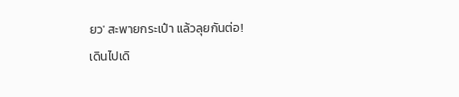ยว' สะพายกระเป๋า แล้วลุยกันต่อ!
เดินไปเดิ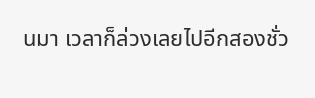นมา เวลาก็ล่วงเลยไปอีกสองชั่ว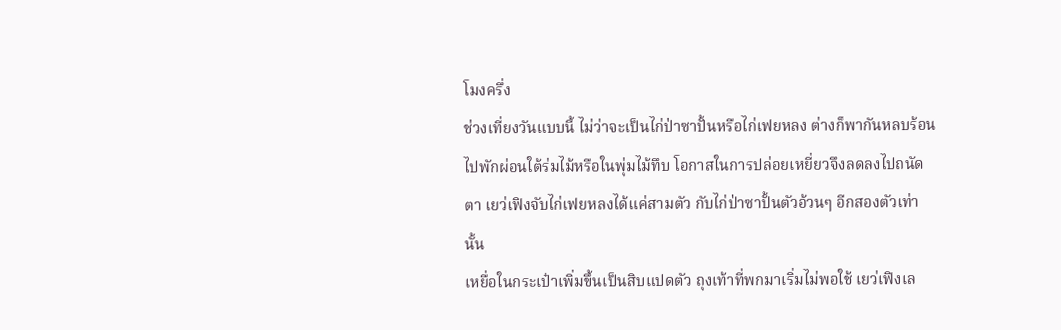โมงครึ่ง
ช่วงเที่ยงวันแบบนี้ ไม่ว่าจะเป็นไก่ป่าซาปั้นหรือไก่เฟยหลง ต่างก็พากันหลบร้อนไปพักผ่อนใต้ร่มไม้หรือในพุ่มไม้ทึบ โอกาสในการปล่อยเหยี่ยวจึงลดลงไปถนัดตา เยว่เฟิงจับไก่เฟยหลงได้แค่สามตัว กับไก่ป่าซาปั้นตัวอ้วนๆ อีกสองตัวเท่านั้น
เหยื่อในกระเป๋าเพิ่มขึ้นเป็นสิบแปดตัว ถุงเท้าที่พกมาเริ่มไม่พอใช้ เยว่เฟิงเล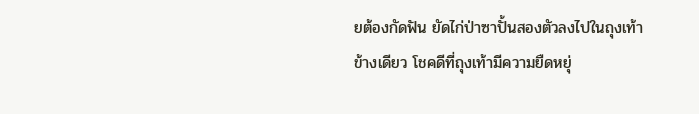ยต้องกัดฟัน ยัดไก่ป่าซาปั้นสองตัวลงไปในถุงเท้าข้างเดียว โชคดีที่ถุงเท้ามีความยืดหยุ่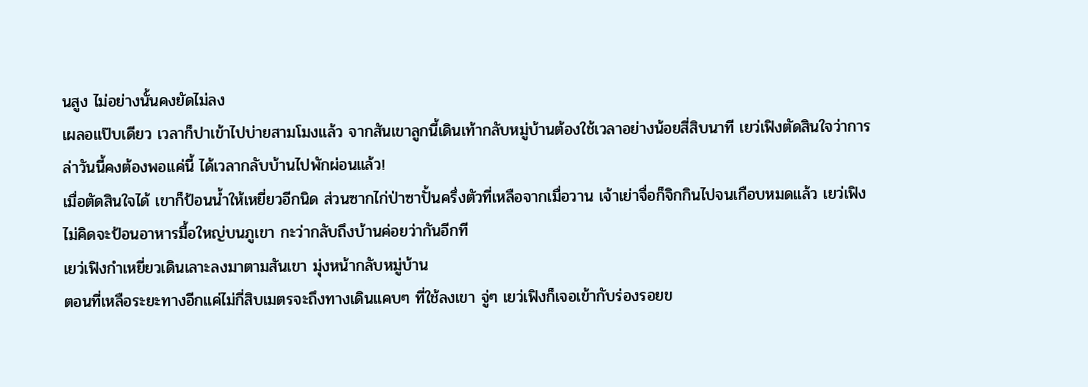นสูง ไม่อย่างนั้นคงยัดไม่ลง
เผลอแป๊บเดียว เวลาก็ปาเข้าไปบ่ายสามโมงแล้ว จากสันเขาลูกนี้เดินเท้ากลับหมู่บ้านต้องใช้เวลาอย่างน้อยสี่สิบนาที เยว่เฟิงตัดสินใจว่าการล่าวันนี้คงต้องพอแค่นี้ ได้เวลากลับบ้านไปพักผ่อนแล้ว!
เมื่อตัดสินใจได้ เขาก็ป้อนน้ำให้เหยี่ยวอีกนิด ส่วนซากไก่ป่าซาปั้นครึ่งตัวที่เหลือจากเมื่อวาน เจ้าเย่าจื่อก็จิกกินไปจนเกือบหมดแล้ว เยว่เฟิงไม่คิดจะป้อนอาหารมื้อใหญ่บนภูเขา กะว่ากลับถึงบ้านค่อยว่ากันอีกที
เยว่เฟิงกำเหยี่ยวเดินเลาะลงมาตามสันเขา มุ่งหน้ากลับหมู่บ้าน
ตอนที่เหลือระยะทางอีกแค่ไม่กี่สิบเมตรจะถึงทางเดินแคบๆ ที่ใช้ลงเขา จู่ๆ เยว่เฟิงก็เจอเข้ากับร่องรอยข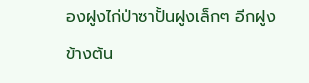องฝูงไก่ป่าซาปั้นฝูงเล็กๆ อีกฝูง
ข้างต้น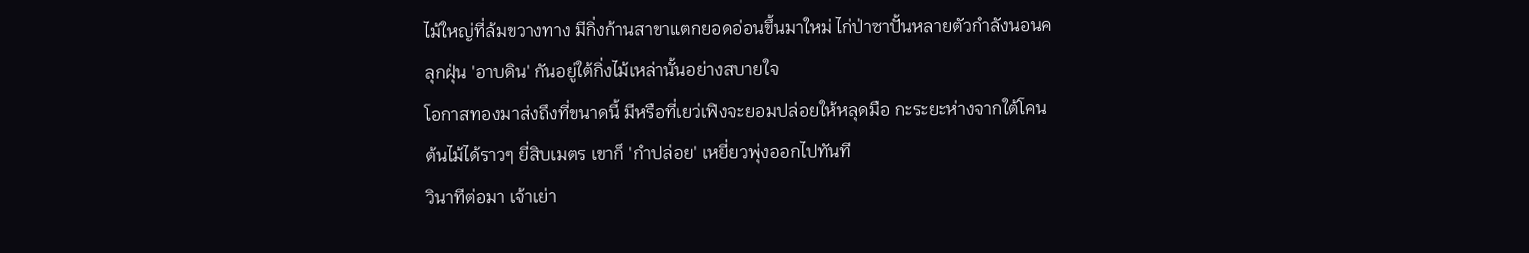ไม้ใหญ่ที่ล้มขวางทาง มีกิ่งก้านสาขาแตกยอดอ่อนขึ้นมาใหม่ ไก่ป่าซาปั้นหลายตัวกำลังนอนคลุกฝุ่น 'อาบดิน' กันอยู่ใต้กิ่งไม้เหล่านั้นอย่างสบายใจ
โอกาสทองมาส่งถึงที่ขนาดนี้ มีหรือที่เยว่เฟิงจะยอมปล่อยให้หลุดมือ กะระยะห่างจากใต้โคนต้นไม้ได้ราวๆ ยี่สิบเมตร เขาก็ 'กำปล่อย' เหยี่ยวพุ่งออกไปทันที
วินาทีต่อมา เจ้าเย่า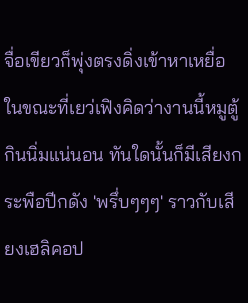จื่อเขียวก็พุ่งตรงดิ่งเข้าหาเหยื่อ
ในขณะที่เยว่เฟิงคิดว่างานนี้หมูตู้ กินนิ่มแน่นอน ทันใดนั้นก็มีเสียงกระพือปีกดัง 'พรึ่บๆๆๆ' ราวกับเสียงเฮลิคอป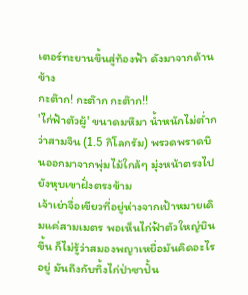เตอร์ทะยานขึ้นสู่ท้องฟ้า ดังมาจากด้านข้าง
กะต๊าก! กะต๊าก กะต๊าก!!
'ไก่ฟ้าตัวผู้' ขนาดมหึมา น้ำหนักไม่ต่ำกว่าสามจิน (1.5 กิโลกรัม) พรวดพราดบินออกมาจากพุ่มไม้ใกล้ๆ มุ่งหน้าตรงไปยังหุบเขาฝั่งตรงข้าม
เจ้าเย่าจื่อเขียวที่อยู่ห่างจากเป้าหมายเดิมแค่สามเมตร พอเห็นไก่ฟ้าตัวใหญ่บินขึ้น ก็ไม่รู้ว่าสมองพญาเหยื่อมันคิดอะไรอยู่ มันถึงกับทิ้งไก่ป่าซาปั้น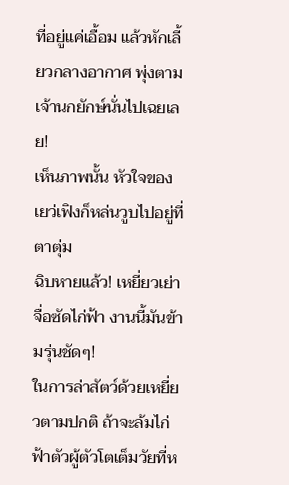ที่อยู่แค่เอื้อม แล้วหักเลี้ยวกลางอากาศ พุ่งตามเจ้านกยักษ์นั่นไปเฉยเลย!
เห็นภาพนั้น หัวใจของเยว่เฟิงก็หล่นวูบไปอยู่ที่ตาตุ่ม
ฉิบหายแล้ว! เหยี่ยวเย่าจื่อซัดไก่ฟ้า งานนี้มันข้ามรุ่นชัดๆ!
ในการล่าสัตว์ด้วยเหยี่ยวตามปกติ ถ้าจะล้มไก่ฟ้าตัวผู้ตัวโตเต็มวัยที่ห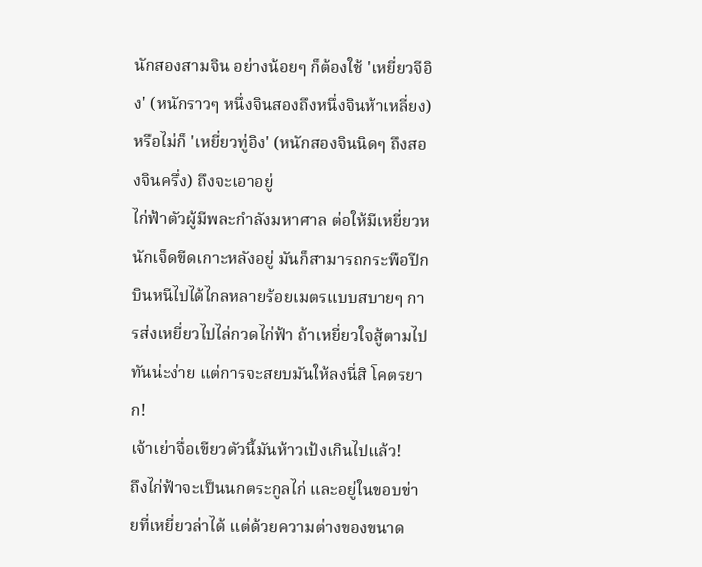นักสองสามจิน อย่างน้อยๆ ก็ต้องใช้ 'เหยี่ยวจีอิง' (หนักราวๆ หนึ่งจินสองถึงหนึ่งจินห้าเหลี่ยง) หรือไม่ก็ 'เหยี่ยวทู่อิง' (หนักสองจินนิดๆ ถึงสองจินครึ่ง) ถึงจะเอาอยู่
ไก่ฟ้าตัวผู้มีพละกำลังมหาศาล ต่อให้มีเหยี่ยวหนักเจ็ดขีดเกาะหลังอยู่ มันก็สามารถกระพือปีกบินหนีไปได้ไกลหลายร้อยเมตรแบบสบายๆ การส่งเหยี่ยวไปไล่กวดไก่ฟ้า ถ้าเหยี่ยวใจสู้ตามไปทันน่ะง่าย แต่การจะสยบมันให้ลงนี่สิ โคตรยาก!
เจ้าเย่าจื่อเขียวตัวนี้มันห้าวเป้งเกินไปแล้ว!
ถึงไก่ฟ้าจะเป็นนกตระกูลไก่ และอยู่ในขอบข่ายที่เหยี่ยวล่าได้ แต่ด้วยความต่างของขนาด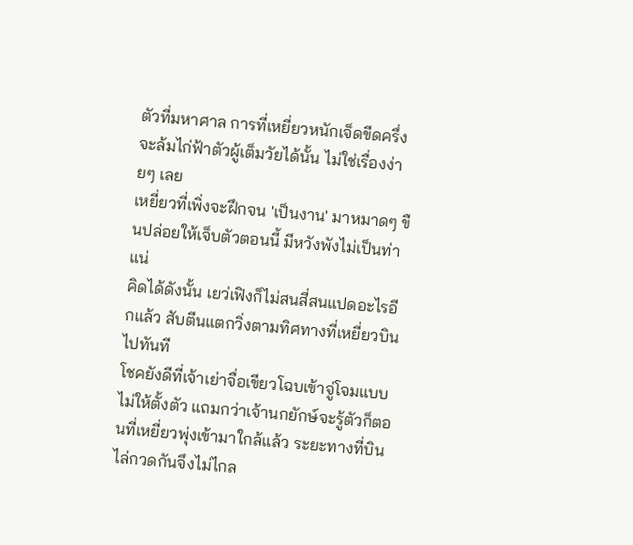ตัวที่มหาศาล การที่เหยี่ยวหนักเจ็ดขีดครึ่งจะล้มไก่ฟ้าตัวผู้เต็มวัยได้นั้น ไม่ใช่เรื่องง่ายๆ เลย
เหยี่ยวที่เพิ่งจะฝึกจน 'เป็นงาน' มาหมาดๆ ขืนปล่อยให้เจ็บตัวตอนนี้ มีหวังพังไม่เป็นท่าแน่
คิดได้ดังนั้น เยว่เฟิงก็ไม่สนสี่สนแปดอะไรอีกแล้ว สับตีนแตกวิ่งตามทิศทางที่เหยี่ยวบินไปทันที
โชคยังดีที่เจ้าเย่าจื่อเขียวโฉบเข้าจู่โจมแบบไม่ให้ตั้งตัว แถมกว่าเจ้านกยักษ์จะรู้ตัวก็ตอนที่เหยี่ยวพุ่งเข้ามาใกล้แล้ว ระยะทางที่บินไล่กวดกันจึงไม่ไกล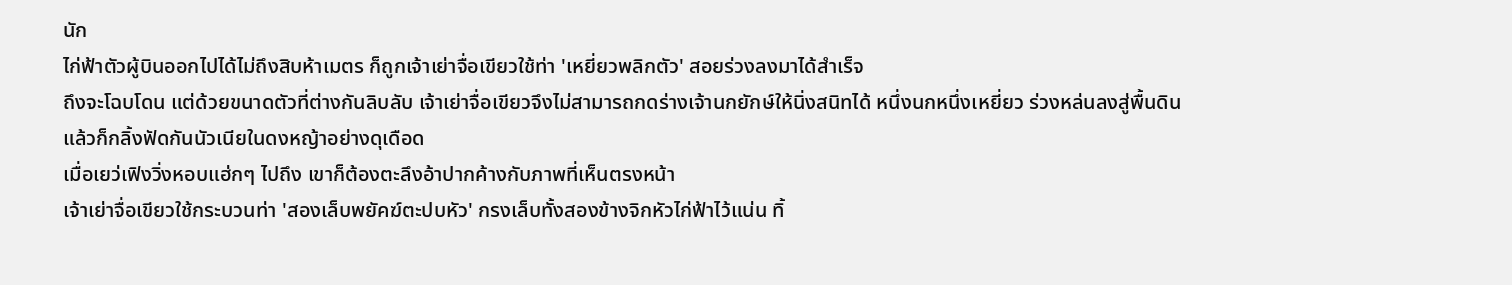นัก
ไก่ฟ้าตัวผู้บินออกไปได้ไม่ถึงสิบห้าเมตร ก็ถูกเจ้าเย่าจื่อเขียวใช้ท่า 'เหยี่ยวพลิกตัว' สอยร่วงลงมาได้สำเร็จ
ถึงจะโฉบโดน แต่ด้วยขนาดตัวที่ต่างกันลิบลับ เจ้าเย่าจื่อเขียวจึงไม่สามารถกดร่างเจ้านกยักษ์ให้นิ่งสนิทได้ หนึ่งนกหนึ่งเหยี่ยว ร่วงหล่นลงสู่พื้นดิน แล้วก็กลิ้งฟัดกันนัวเนียในดงหญ้าอย่างดุเดือด
เมื่อเยว่เฟิงวิ่งหอบแฮ่กๆ ไปถึง เขาก็ต้องตะลึงอ้าปากค้างกับภาพที่เห็นตรงหน้า
เจ้าเย่าจื่อเขียวใช้กระบวนท่า 'สองเล็บพยัคฆ์ตะปบหัว' กรงเล็บทั้งสองข้างจิกหัวไก่ฟ้าไว้แน่น ทิ้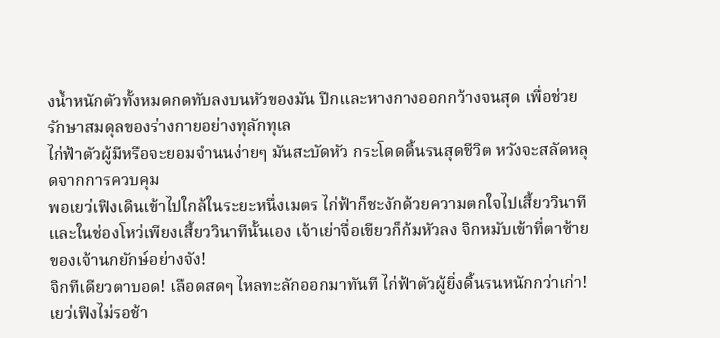งน้ำหนักตัวทั้งหมดกดทับลงบนหัวของมัน ปีกและหางกางออกกว้างจนสุด เพื่อช่วยรักษาสมดุลของร่างกายอย่างทุลักทุเล
ไก่ฟ้าตัวผู้มีหรือจะยอมจำนนง่ายๆ มันสะบัดหัว กระโดดดิ้นรนสุดชีวิต หวังจะสลัดหลุดจากการควบคุม
พอเยว่เฟิงเดินเข้าไปใกล้ในระยะหนึ่งเมตร ไก่ฟ้าก็ชะงักด้วยความตกใจไปเสี้ยววินาที และในช่องโหว่เพียงเสี้ยววินาทีนั้นเอง เจ้าเย่าจื่อเขียวก็ก้มหัวลง จิกหมับเข้าที่ตาซ้ายของเจ้านกยักษ์อย่างจัง!
จิกทีเดียวตาบอด! เลือดสดๆ ไหลทะลักออกมาทันที ไก่ฟ้าตัวผู้ยิ่งดิ้นรนหนักกว่าเก่า!
เยว่เฟิงไม่รอช้า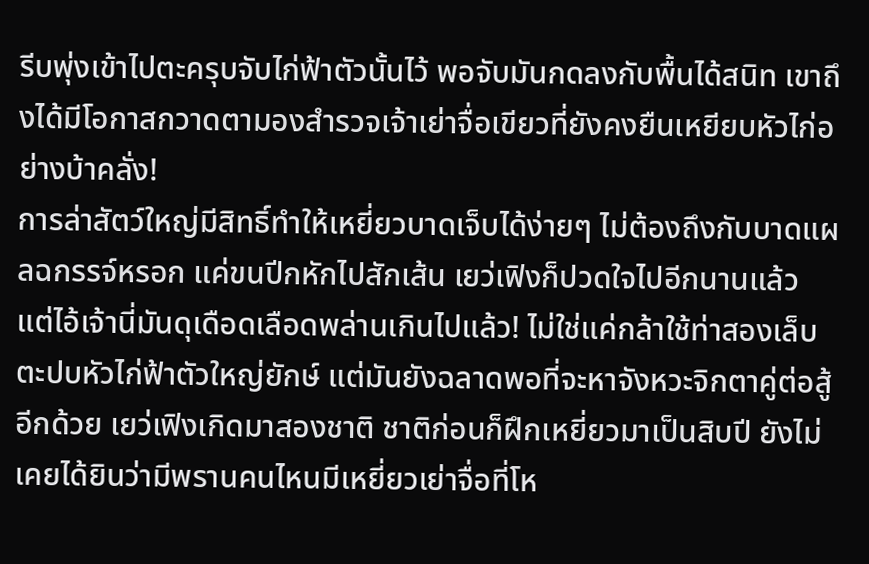รีบพุ่งเข้าไปตะครุบจับไก่ฟ้าตัวนั้นไว้ พอจับมันกดลงกับพื้นได้สนิท เขาถึงได้มีโอกาสกวาดตามองสำรวจเจ้าเย่าจื่อเขียวที่ยังคงยืนเหยียบหัวไก่อย่างบ้าคลั่ง!
การล่าสัตว์ใหญ่มีสิทธิ์ทำให้เหยี่ยวบาดเจ็บได้ง่ายๆ ไม่ต้องถึงกับบาดแผลฉกรรจ์หรอก แค่ขนปีกหักไปสักเส้น เยว่เฟิงก็ปวดใจไปอีกนานแล้ว
แต่ไอ้เจ้านี่มันดุเดือดเลือดพล่านเกินไปแล้ว! ไม่ใช่แค่กล้าใช้ท่าสองเล็บตะปบหัวไก่ฟ้าตัวใหญ่ยักษ์ แต่มันยังฉลาดพอที่จะหาจังหวะจิกตาคู่ต่อสู้อีกด้วย เยว่เฟิงเกิดมาสองชาติ ชาติก่อนก็ฝึกเหยี่ยวมาเป็นสิบปี ยังไม่เคยได้ยินว่ามีพรานคนไหนมีเหยี่ยวเย่าจื่อที่โห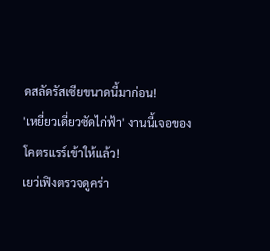ดสลัดรัสเซียขนาดนี้มาก่อน!
'เหยี่ยวเดี่ยวซัดไก่ฟ้า' งานนี้เจอของโคตรแรร์เข้าให้แล้ว!
เยว่เฟิงตรวจดูคร่า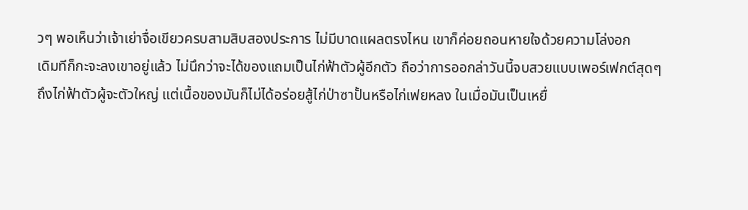วๆ พอเห็นว่าเจ้าเย่าจื่อเขียวครบสามสิบสองประการ ไม่มีบาดแผลตรงไหน เขาก็ค่อยถอนหายใจด้วยความโล่งอก
เดิมทีก็กะจะลงเขาอยู่แล้ว ไม่นึกว่าจะได้ของแถมเป็นไก่ฟ้าตัวผู้อีกตัว ถือว่าการออกล่าวันนี้จบสวยแบบเพอร์เฟกต์สุดๆ
ถึงไก่ฟ้าตัวผู้จะตัวใหญ่ แต่เนื้อของมันก็ไม่ได้อร่อยสู้ไก่ป่าซาปั้นหรือไก่เฟยหลง ในเมื่อมันเป็นเหยื่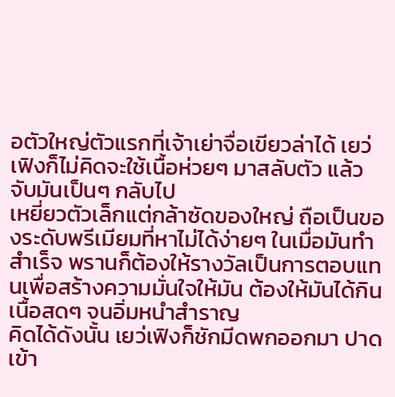อตัวใหญ่ตัวแรกที่เจ้าเย่าจื่อเขียวล่าได้ เยว่เฟิงก็ไม่คิดจะใช้เนื้อห่วยๆ มาสลับตัว แล้วจับมันเป็นๆ กลับไป
เหยี่ยวตัวเล็กแต่กล้าซัดของใหญ่ ถือเป็นของระดับพรีเมียมที่หาไม่ได้ง่ายๆ ในเมื่อมันทำสำเร็จ พรานก็ต้องให้รางวัลเป็นการตอบแทนเพื่อสร้างความมั่นใจให้มัน ต้องให้มันได้กินเนื้อสดๆ จนอิ่มหนำสำราญ
คิดได้ดังนั้น เยว่เฟิงก็ชักมีดพกออกมา ปาดเข้า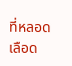ที่หลอดเลือด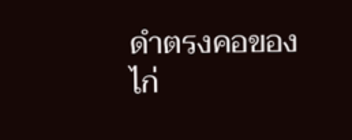ดำตรงคอของไก่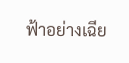ฟ้าอย่างเฉีย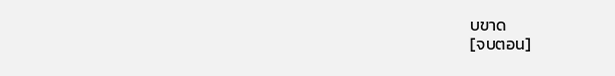บขาด
[จบตอน]